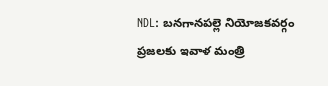NDL: బనగానపల్లె నియోజకవర్గం ప్రజలకు ఇవాళ మంత్రి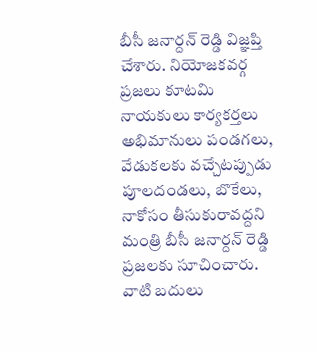బీసీ జనార్దన్ రెడ్డి విజ్ఞప్తి చేశారు. నియోజకవర్గ ప్రజలు కూటమి నాయకులు కార్యకర్తలు అభిమానులు పండగలు, వేడుకలకు వచ్చేటప్పుడు పూలదండలు, బొకేలు, నాకోసం తీసుకురావద్దని మంత్రి బీసీ జనార్దన్ రెడ్డి ప్రజలకు సూచించారు. వాటి బదులు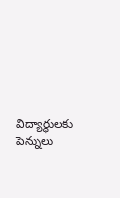విద్యార్థులకు పెన్నులు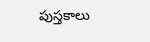పుస్తకాలు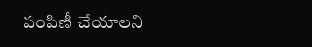పంపిణీ చేయాలని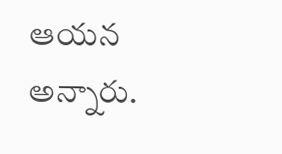ఆయన అన్నారు.